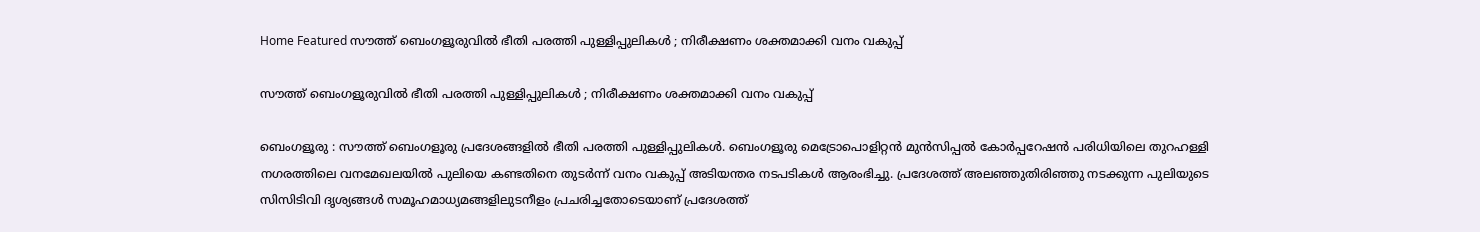Home Featured സൗത്ത് ബെംഗളൂരുവില്‍ ഭീതി പരത്തി പുള്ളിപ്പുലികള്‍ ; നിരീക്ഷണം ശക്തമാക്കി വനം വകുപ്പ്

സൗത്ത് ബെംഗളൂരുവില്‍ ഭീതി പരത്തി പുള്ളിപ്പുലികള്‍ ; നിരീക്ഷണം ശക്തമാക്കി വനം വകുപ്പ്

ബെംഗളൂരു : സൗത്ത് ബെംഗളൂരു പ്രദേശങ്ങളില്‍ ഭീതി പരത്തി പുള്ളിപ്പുലികള്‍. ബെംഗളൂരു മെട്രോപൊളിറ്റന്‍ മുന്‍സിപ്പല്‍ കോര്‍പ്പറേഷന്‍ പരിധിയിലെ തുറഹള്ളി നഗരത്തിലെ വനമേഖലയില്‍ പുലിയെ കണ്ടതിനെ തുടര്‍ന്ന് വനം വകുപ്പ് അടിയന്തര നടപടികള്‍ ആരംഭിച്ചു. പ്രദേശത്ത് അലഞ്ഞുതിരിഞ്ഞു നടക്കുന്ന പുലിയുടെ സിസിടിവി ദൃശ്യങ്ങള്‍ സമൂഹമാധ്യമങ്ങളിലുടനീളം പ്രചരിച്ചതോടെയാണ് പ്രദേശത്ത്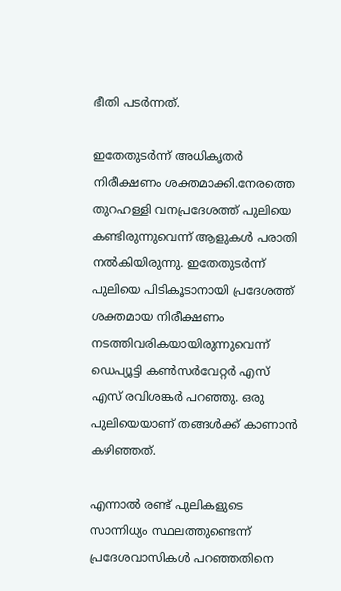ഭീതി പടര്‍ന്നത്.

ഇതേതുടര്‍ന്ന് അധികൃതര്‍ നിരീക്ഷണം ശക്തമാക്കി.നേരത്തെ തുറഹള്ളി വനപ്രദേശത്ത് പുലിയെ കണ്ടിരുന്നുവെന്ന് ആളുകള്‍ പരാതി നല്‍കിയിരുന്നു. ഇതേതുടര്‍ന്ന് പുലിയെ പിടികൂടാനായി പ്രദേശത്ത് ശക്തമായ നിരീക്ഷണം നടത്തിവരികയായിരുന്നുവെന്ന് ഡെപ്യൂട്ടി കണ്‍സര്‍വേറ്റര്‍ എസ് എസ് രവിശങ്കര്‍ പറഞ്ഞു. ഒരു പുലിയെയാണ് തങ്ങള്‍ക്ക് കാണാന്‍ കഴിഞ്ഞത്.

എന്നാല്‍ രണ്ട് പുലികളുടെ സാന്നിധ്യം സ്ഥലത്തുണ്ടെന്ന് പ്രദേശവാസികള്‍ പറഞ്ഞതിനെ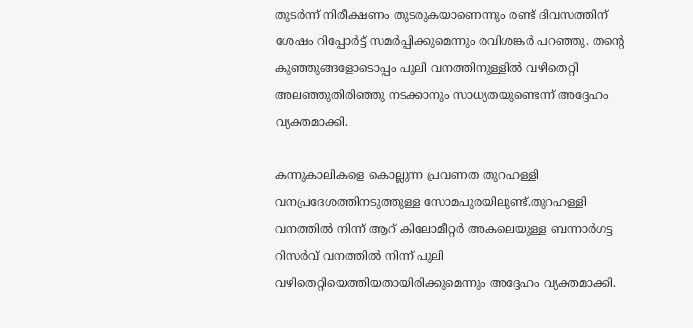തുടര്‍ന്ന് നിരീക്ഷണം തുടരുകയാണെന്നും രണ്ട് ദിവസത്തിന് ശേഷം റിപ്പോര്‍ട്ട് സമര്‍പ്പിക്കുമെന്നും രവിശങ്കര്‍ പറഞ്ഞു. തന്‍റെ കുഞ്ഞുങ്ങളോടൊപ്പം പുലി വനത്തിനുള്ളില്‍ വഴിതെറ്റി അലഞ്ഞുതിരിഞ്ഞു നടക്കാനും സാധ്യതയുണ്ടെന്ന് അദ്ദേഹം വ്യക്തമാക്കി.

കന്നുകാലികളെ കൊല്ലുന്ന പ്രവണത തുറഹള്ളി വനപ്രദേശത്തിനടുത്തുള്ള സോമപുരയിലുണ്ട്.തുറഹള്ളി വനത്തില്‍ നിന്ന് ആറ് കിലോമീറ്റര്‍ അകലെയുള്ള ബന്നാര്‍ഗട്ട റിസര്‍വ് വനത്തില്‍ നിന്ന് പുലി വഴിതെറ്റിയെത്തിയതായിരിക്കുമെന്നും അദ്ദേഹം വ്യക്തമാക്കി.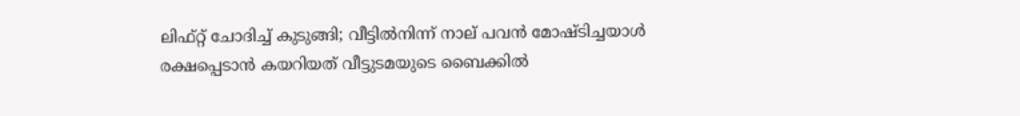ലിഫ്റ്റ് ചോദിച്ച്‌ കുടുങ്ങി; വീട്ടില്‍നിന്ന് നാല് പവന്‍ മോഷ്ടിച്ചയാള്‍ രക്ഷപ്പെടാന്‍ കയറിയത് വീട്ടുടമയുടെ ബൈക്കില്‍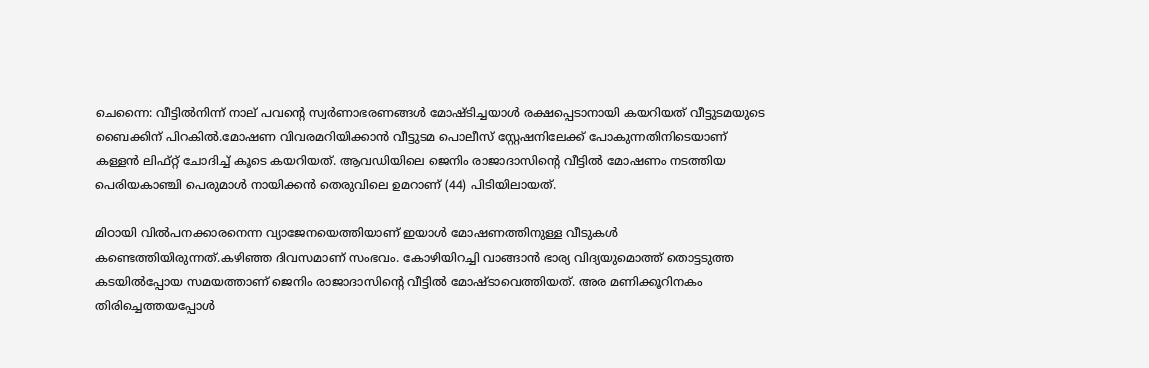ചെന്നൈ: വീട്ടില്‍നിന്ന് നാല് പവന്റെ സ്വര്‍ണാഭരണങ്ങള്‍ മോഷ്ടിച്ചയാള്‍ രക്ഷപ്പെടാനായി കയറിയത് വീട്ടുടമയുടെ ബൈക്കിന് പിറകില്‍.മോഷണ വിവരമറിയിക്കാന്‍ വീട്ടുടമ പൊലീസ് സ്റ്റേഷനിലേക്ക് പോകുന്നതിനിടെയാണ് കള്ളന്‍ ലിഫ്റ്റ് ചോദിച്ച്‌ കൂടെ കയറിയത്. ആവഡിയിലെ ജെനിം രാജാദാസിന്റെ വീട്ടില്‍ മോഷണം നടത്തിയ പെരിയകാഞ്ചി പെരുമാള്‍ നായിക്കന്‍ തെരുവിലെ ഉമറാണ് (44) പിടിയിലായത്.

മിഠായി വില്‍പനക്കാരനെന്ന വ്യാജേനയെത്തിയാണ് ഇയാള്‍ മോഷണത്തിനുള്ള വീടുകള്‍ കണ്ടെത്തിയിരുന്നത്.കഴിഞ്ഞ ദിവസമാണ് സംഭവം. കോഴിയിറച്ചി വാങ്ങാന്‍ ഭാര്യ വിദ്യയുമൊത്ത് തൊട്ടടുത്ത കടയില്‍പ്പോയ സമയത്താണ് ജെനിം രാജാദാസിന്റെ വീട്ടില്‍ മോഷ്ടാവെത്തിയത്. അര മണിക്കൂറിനകം തിരിച്ചെത്തയപ്പോള്‍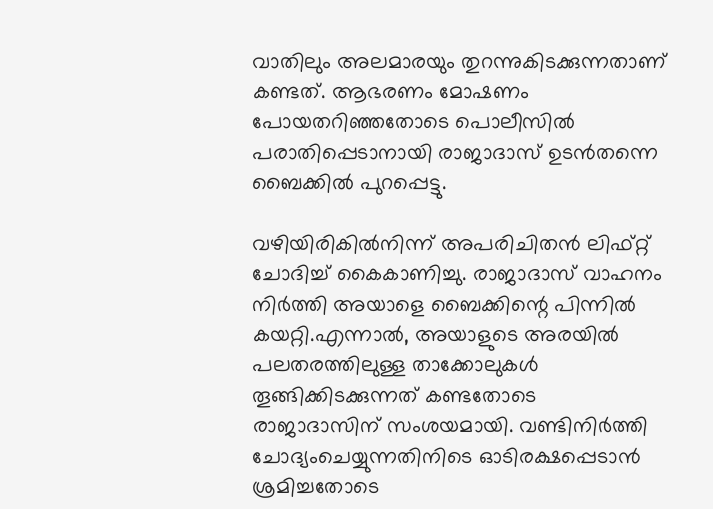വാതിലും അലമാരയും തുറന്നുകിടക്കുന്നതാണ് കണ്ടത്. ആഭരണം മോഷണം പോയതറിഞ്ഞതോടെ പൊലീസില്‍ പരാതിപ്പെടാനായി രാജാദാസ് ഉടന്‍തന്നെ ബൈക്കില്‍ പുറപ്പെട്ടു.

വഴിയിരികില്‍നിന്ന് അപരിചിതന്‍ ലിഫ്റ്റ് ചോദിച്ച്‌ കൈകാണിച്ചു. രാജാദാസ് വാഹനം നിര്‍ത്തി അയാളെ ബൈക്കിന്റെ പിന്നില്‍ കയറ്റി.എന്നാല്‍, അയാളുടെ അരയില്‍ പലതരത്തിലുള്ള താക്കോലുകള്‍ തൂങ്ങിക്കിടക്കുന്നത് കണ്ടതോടെ രാജാദാസിന് സംശയമായി. വണ്ടിനിര്‍ത്തി ചോദ്യംചെയ്യുന്നതിനിടെ ഓടിരക്ഷപ്പെടാന്‍ ശ്രമിച്ചതോടെ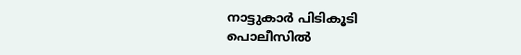നാട്ടുകാര്‍ പിടികൂടി പൊലീസില്‍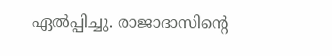ഏല്‍പ്പിച്ചു. രാജാദാസിന്റെ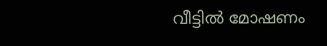വീട്ടില്‍ മോഷണം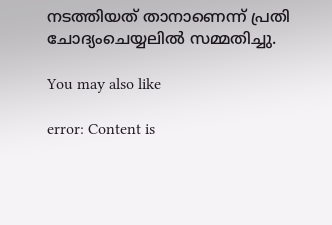നടത്തിയത് താനാണെന്ന് പ്രതി ചോദ്യംചെയ്യലില്‍ സമ്മതിച്ചു.

You may also like

error: Content is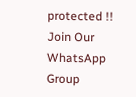protected !!
Join Our WhatsApp Group